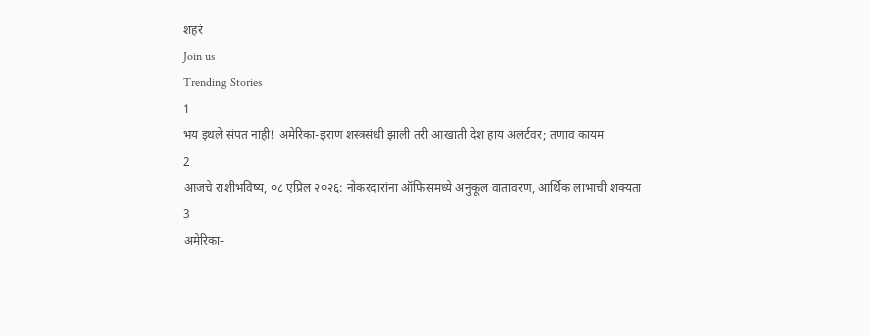शहरं
Join us
Trending Stories
1
भय इथले संपत नाही! अमेरिका-इराण शस्त्रसंधी झाली तरी आखाती देश हाय अलर्टवर; तणाव कायम
2
आजचे राशीभविष्य, ०८ एप्रिल २०२६: नोकरदारांना ऑफिसमध्ये अनुकूल वातावरण, आर्थिक लाभाची शक्यता
3
अमेरिका-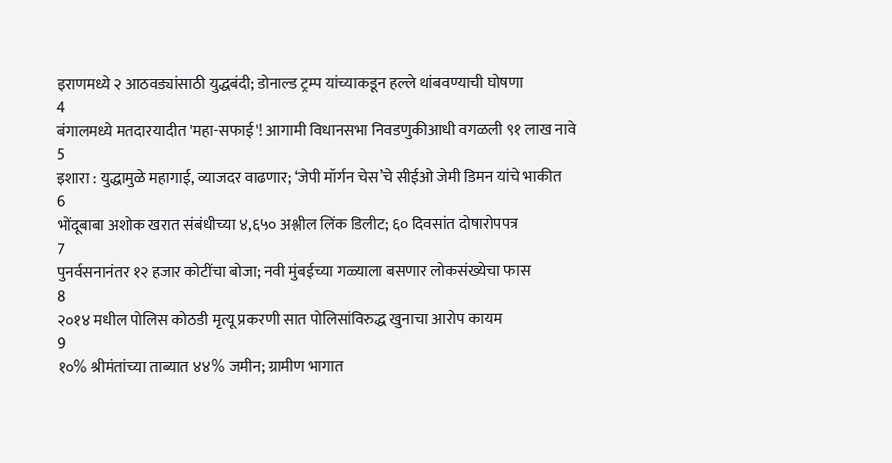इराणमध्ये २ आठवड्यांसाठी युद्धबंदी; डोनाल्ड ट्रम्प यांच्याकडून हल्ले थांबवण्याची घोषणा
4
बंगालमध्ये मतदारयादीत 'महा-सफाई'! आगामी विधानसभा निवडणुकीआधी वगळली ९१ लाख नावे
5
इशारा : युद्धामुळे महागाई, व्याजदर वाढणार; ‘जेपी मॉर्गन चेस’चे सीईओ जेमी डिमन यांचे भाकीत
6
भोंदूबाबा अशोक खरात संबंधीच्या ४,६५० अश्लील लिंक डिलीट; ६० दिवसांत दोषारोपपत्र
7
पुनर्वसनानंतर १२ हजार कोटींचा बोजा; नवी मुंबईच्या गळ्याला बसणार लोकसंख्येचा फास
8
२०१४ मधील पोलिस कोठडी मृत्यू प्रकरणी सात पोलिसांविरुद्ध खुनाचा आरोप कायम
9
१०% श्रीमंतांच्या ताब्यात ४४% जमीन; ग्रामीण भागात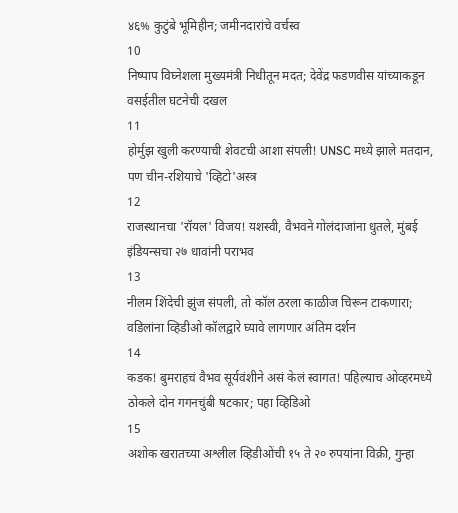४६% कुटुंबे भूमिहीन; जमीनदारांचे वर्चस्व
10
निष्पाप विघ्नेशला मुख्यमंत्री निधीतून मदत; देवेंद्र फडणवीस यांच्याकडून वसईतील घटनेची दखल
11
होर्मुझ खुली करण्याची शेवटची आशा संपली! UNSC मध्ये झाले मतदान, पण चीन-रशियाचे 'व्हिटो'अस्त्र
12
राजस्थानचा 'रॉयल' विजय! यशस्वी, वैभवने गोलंदाजांना धुतले, मुंबई इंडियन्सचा २७ धावांनी पराभव
13
नीलम शिंदेची झुंज संपली, तो कॉल ठरला काळीज चिरून टाकणारा; वडिलांना व्हिडीओ कॉलद्वारे घ्यावे लागणार अंतिम दर्शन
14
कडक! बुमराहचं वैभव सूर्यवंशीने असं केलं स्वागत! पहिल्याच ओव्हरमध्ये ठोकले दोन गगनचुंबी षटकार; पहा व्हिडिओ
15
अशोक खरातच्या अश्लील व्हिडीओंची १५ ते २० रुपयांना विक्री, गुन्हा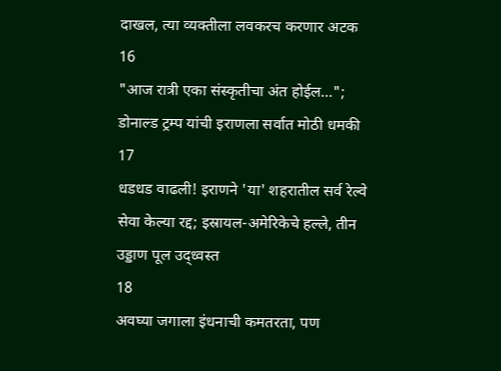दाखल, त्या व्यक्तीला लवकरच करणार अटक
16
"आज रात्री एका संस्कृतीचा अंत होईल..."; डोनाल्ड ट्रम्प यांची इराणला सर्वात मोठी धमकी
17
धडधड वाढली! इराणने 'या' शहरातील सर्व रेल्वे सेवा केल्या रद्द; इस्रायल-अमेरिकेचे हल्ले, तीन उड्डाण पूल उद्ध्वस्त
18
अवघ्या जगाला इंधनाची कमतरता, पण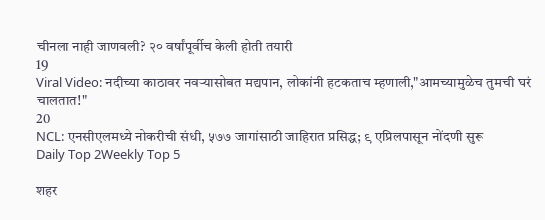चीनला नाही जाणवली? २० वर्षांपूर्वीच केली होती तयारी
19
Viral Video: नदीच्या काठावर नवऱ्यासोबत मद्यपान, लोकांनी हटकताच म्हणाली,"आमच्यामुळेच तुमची घरं चालतात!"
20
NCL: एनसीएलमध्ये नोकरीची संधी, ५७७ जागांसाठी जाहिरात प्रसिद्ध; ९ एप्रिलपासून नोंदणी सुरू
Daily Top 2Weekly Top 5

शहर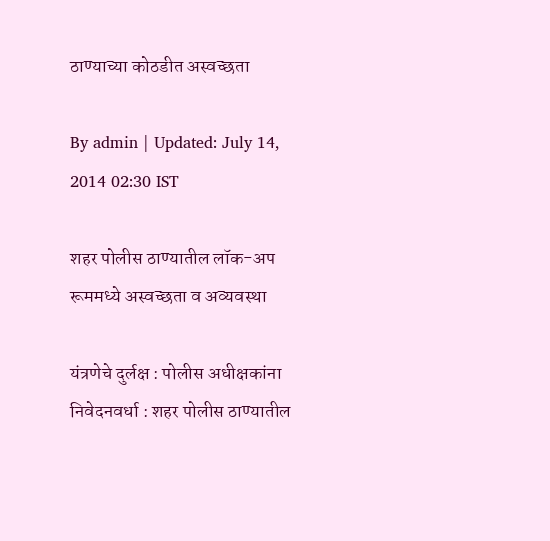ठाण्याच्या कोठडीत अस्वच्छता

By admin | Updated: July 14, 2014 02:30 IST

शहर पोलीस ठाण्यातील लॉक-अप रूममध्ये अस्वच्छता व अव्यवस्था

यंत्रणेचे दुर्लक्ष : पोलीस अधीक्षकांना निवेदनवर्धा : शहर पोलीस ठाण्यातील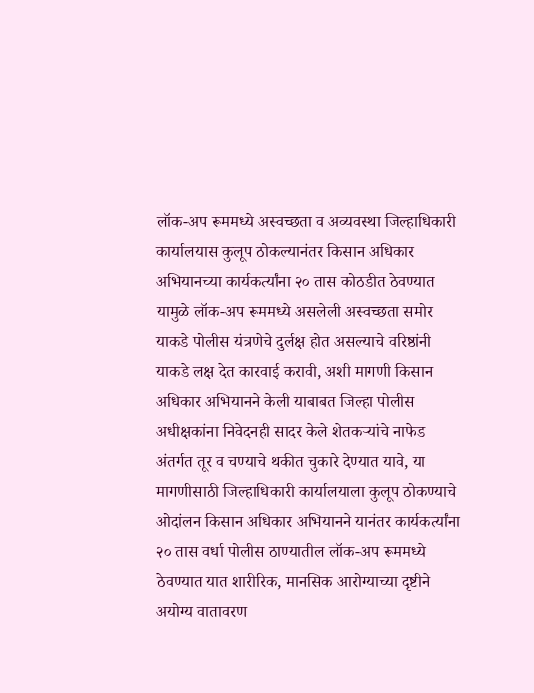लॉक-अप रूममध्ये अस्वच्छता व अव्यवस्था जिल्हाधिकारी कार्यालयास कुलूप ठोकल्यानंतर किसान अधिकार अभियानच्या कार्यकर्त्यांना २० तास कोठडीत ठेवण्यात यामुळे लॉक-अप रूममध्ये असलेली अस्वच्छता समोर याकडे पोलीस यंत्रणेचे दुर्लक्ष होत असल्याचे वरिष्ठांनी याकडे लक्ष देत कारवाई करावी, अशी मागणी किसान अधिकार अभियानने केली याबाबत जिल्हा पोलीस अधीक्षकांना निवेदनही सादर केले शेतकऱ्यांचे नाफेड अंतर्गत तूर व चण्याचे थकीत चुकारे देण्यात यावे, या मागणीसाठी जिल्हाधिकारी कार्यालयाला कुलूप ठोकण्याचे ओदांलन किसान अधिकार अभियानने यानंतर कार्यकर्त्यांना २० तास वर्धा पोलीस ठाण्यातील लॉक-अप रूममध्ये ठेवण्यात यात शारीरिक, मानसिक आरोग्याच्या दृष्टीने अयोग्य वातावरण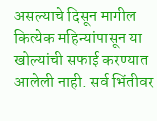असल्याचे दिसून मागील कित्येक महिन्यांपासून या खोल्यांची सफाई करण्यात आलेली नाही. सर्व भिंतीवर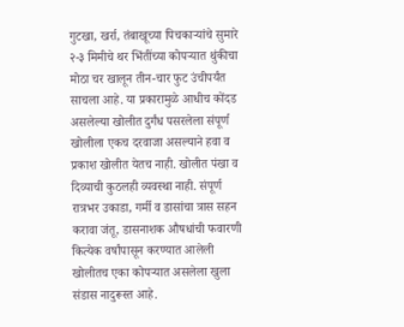गुटखा, खर्रा, तंबाखूच्या पिचकाऱ्यांचे सुमारे २-३ मिमीचे थर भिंतींच्या कोपऱ्यात थुंकीचा मोठा चर खालून तीन-चार फुट उंचीपर्यंत साचला आहे. या प्रकारामुळे आधीच कोंदड असलेल्या खोलीत दुर्गंध पसरलेला संपूर्ण खोलीला एकच दरवाजा असल्याने हवा व प्रकाश खोलीत येतच नाही. खोलीत पंखा व दिव्याची कुठलही व्यवस्था नाही. संपूर्ण रात्रभर उकाडा, गर्मी व डासांचा त्रास सहन करावा जंतू, डासनाशक औषधांची फवारणी कित्येक वर्षांपासून करण्यात आलेली खोलीतच एका कोपऱ्यात असलेला खुला संडास नादुरूस्त आहे.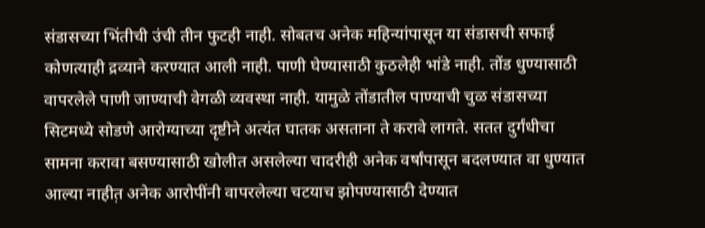संडासच्या भिंतीची उंची तीन फुटही नाही. सोबतच अनेक महिन्यांपासून या संडासची सफाई कोणत्याही द्रव्याने करण्यात आली नाही. पाणी घेण्यासाठी कुठलेही भांडे नाही. तोंड धुण्यासाठी वापरलेले पाणी जाण्याची वेगळी व्यवस्था नाही. यामुळे तोंडातील पाण्याची चुळ संडासच्या सिटमध्ये सोडणे आरोग्याच्या दृष्टीने अत्यंत घातक असताना ते करावे लागते. सतत दुर्गंधीचा सामना करावा बसण्यासाठी खोलीत असलेल्या चादरीही अनेक वर्षांपासून बदलण्यात वा धुण्यात आल्या नाहीत़ अनेक आरोपींनी वापरलेल्या चटयाच झोपण्यासाठी देण्यात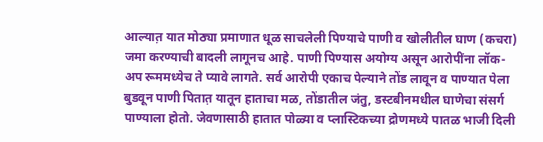आल्यात़ यात मोठ्या प्रमाणात धूळ साचलेली पिण्याचे पाणी व खोलीतील घाण (कचरा) जमा करण्याची बादली लागूनच आहे. पाणी पिण्यास अयोग्य असून आरोपींना लॉक-अप रूममध्येच ते प्यावे लागते. सर्व आरोपी एकाच पेल्याने तोंड लावून व पाण्यात पेला बुडवून पाणी पितात़ यातून हाताचा मळ, तोंडातील जंतु, डस्टबीनमधील घाणेचा संसर्ग पाण्याला होतो. जेवणासाठी हातात पोळ्या व प्लास्टिकच्या द्रोणमध्ये पातळ भाजी दिली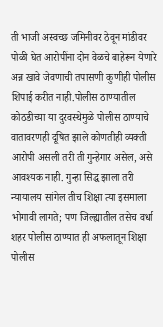ती भाजी अस्वच्छ जमिनीवर ठेवून मांडीवर पोळी घेत आरोपींना दोन वेळचे बाहेरून येणारे अन्न खावे जेवणाची तपासणी कुणीही पोलीस शिपाई करीत नाही.पोलीस ठाण्यातील कोठडीच्या या दुरवस्थेमुळे पोलीस ठाण्याचे वातावरणही दूषित झाले कोणतीही व्यक्ती आरोपी असली तरी ती गुन्हेगार असेल, असे आवश्यक नाही. गुन्हा सिद्ध झाला तरी न्यायालय सांगेल तीच शिक्षा त्या इसमाला भोगावी लागते; पण जिल्ह्यातील तसेच वर्धा शहर पोलीस ठाण्यात ही अफलातून शिक्षा पोलीस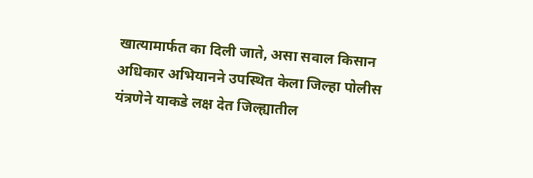खात्यामार्फत का दिली जाते, असा सवाल किसान अधिकार अभियानने उपस्थित केला जिल्हा पोलीस यंत्रणेने याकडे लक्ष देत जिल्ह्यातील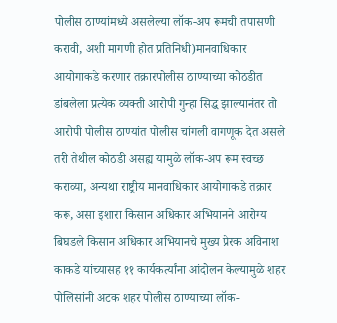पोलीस ठाण्यांमध्ये असलेल्या लॉक-अप रूमची तपासणी करावी, अशी मागणी होत प्रतिनिधी)मानवाधिकार आयोगाकडे करणार तक्रारपोलीस ठाण्याच्या कोठडीत डांबलेला प्रत्येक व्यक्ती आरोपी गुन्हा सिद्ध झाल्यानंतर तो आरोपी पोलीस ठाण्यांत पोलीस चांगली वागणूक देत असले तरी तेथील कोठडी असह्य यामुळे लॉक-अप रूम स्वच्छ कराव्या, अन्यथा राष्ट्रीय मानवाधिकार आयोगाकडे तक्रार करू, असा इशारा किसान अधिकार अभियानने आरोग्य बिघडले किसान अधिकार अभियानचे मुख्य प्रेरक अविनाश काकडे यांच्यासह ११ कार्यकर्त्यांना आंदोलन केल्यामुळे शहर पोलिसांनी अटक शहर पोलीस ठाण्याच्या लॉक-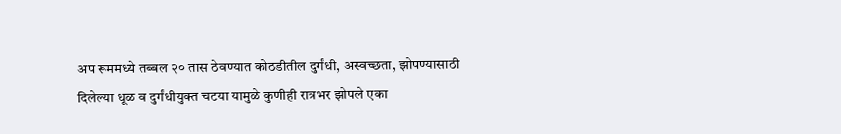अप रूममध्ये तब्बल २० तास ठेवण्यात कोठडीतील दुर्गंधी, अस्वच्छता, झोपण्यासाठी दिलेल्या धूळ व दुर्गंधीयुक्त चटया यामुळे कुणीही रात्रभर झोपले एका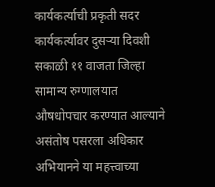कार्यकर्त्याची प्रकृती सदर कार्यकर्त्यावर दुसऱ्या दिवशी सकाळी ११ वाजता जिल्हा सामान्य रुग्णालयात औषधोपचार करण्यात आल्याने असंतोष पसरला अधिकार अभियानने या महत्त्वाच्या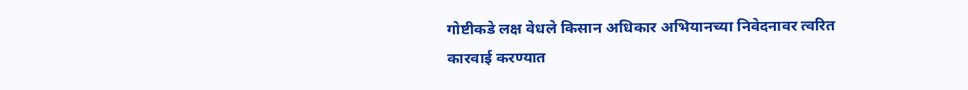गोष्टीकडे लक्ष वेधले किसान अधिकार अभियानच्या निवेदनावर त्वरित कारवाई करण्यात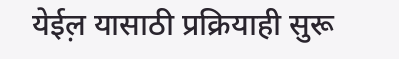येईल़ यासाठी प्रक्रियाही सुरू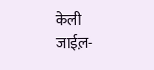केली जाईल़-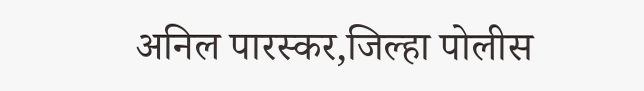अनिल पारस्कर,जिल्हा पोलीस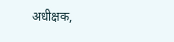अधीक्षक,